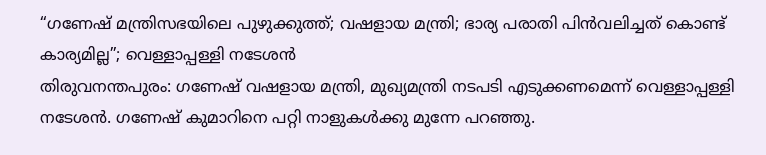“ഗണേഷ് മന്ത്രിസഭയിലെ പുഴുക്കുത്ത്; വഷളായ മന്ത്രി; ഭാര്യ പരാതി പിൻവലിച്ചത് കൊണ്ട് കാര്യമില്ല”; വെള്ളാപ്പള്ളി നടേശൻ
തിരുവനന്തപുരം: ഗണേഷ് വഷളായ മന്ത്രി, മുഖ്യമന്ത്രി നടപടി എടുക്കണമെന്ന് വെള്ളാപ്പള്ളി നടേശൻ. ഗണേഷ് കുമാറിനെ പറ്റി നാളുകൾക്കു മുന്നേ പറഞ്ഞു.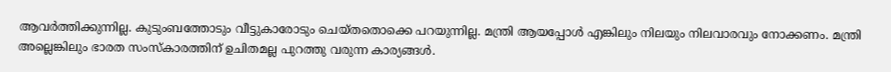ആവർത്തിക്കുന്നില്ല. കുടുംബത്തോടും വീട്ടുകാരോടും ചെയ്തതൊക്കെ പറയുന്നില്ല. മന്ത്രി ആയപ്പോൾ എങ്കിലും നിലയും നിലവാരവും നോക്കണം. മന്ത്രി അല്ലെങ്കിലും ഭാരത സംസ്കാരത്തിന് ഉചിതമല്ല പുറത്തു വരുന്ന കാര്യങ്ങൾ.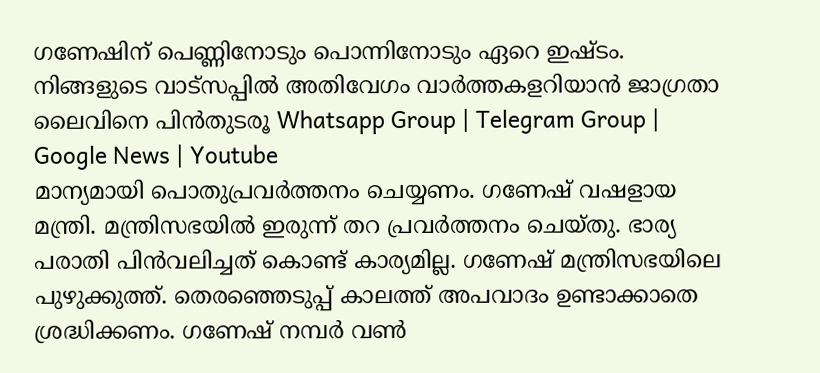ഗണേഷിന് പെണ്ണിനോടും പൊന്നിനോടും ഏറെ ഇഷ്ടം.
നിങ്ങളുടെ വാട്സപ്പിൽ അതിവേഗം വാർത്തകളറിയാൻ ജാഗ്രതാ ലൈവിനെ പിൻതുടരൂ Whatsapp Group | Telegram Group | Google News | Youtube
മാന്യമായി പൊതുപ്രവർത്തനം ചെയ്യണം. ഗണേഷ് വഷളായ മന്ത്രി. മന്ത്രിസഭയിൽ ഇരുന്ന് തറ പ്രവർത്തനം ചെയ്തു. ഭാര്യ പരാതി പിൻവലിച്ചത് കൊണ്ട് കാര്യമില്ല. ഗണേഷ് മന്ത്രിസഭയിലെ പുഴുക്കുത്ത്. തെരഞ്ഞെടുപ്പ് കാലത്ത് അപവാദം ഉണ്ടാക്കാതെ ശ്രദ്ധിക്കണം. ഗണേഷ് നമ്പർ വൺ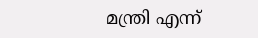മന്ത്രി എന്ന്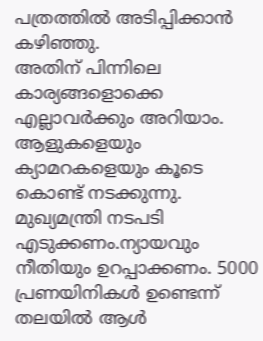പത്രത്തിൽ അടിപ്പിക്കാൻ കഴിഞ്ഞു.
അതിന് പിന്നിലെ കാര്യങ്ങളൊക്കെ എല്ലാവർക്കും അറിയാം. ആളുകളെയും ക്യാമറകളെയും കൂടെ കൊണ്ട് നടക്കുന്നു. മുഖ്യമന്ത്രി നടപടി എടുക്കണം.ന്യായവും നീതിയും ഉറപ്പാക്കണം. 5000 പ്രണയിനികൾ ഉണ്ടെന്ന് തലയിൽ ആൾ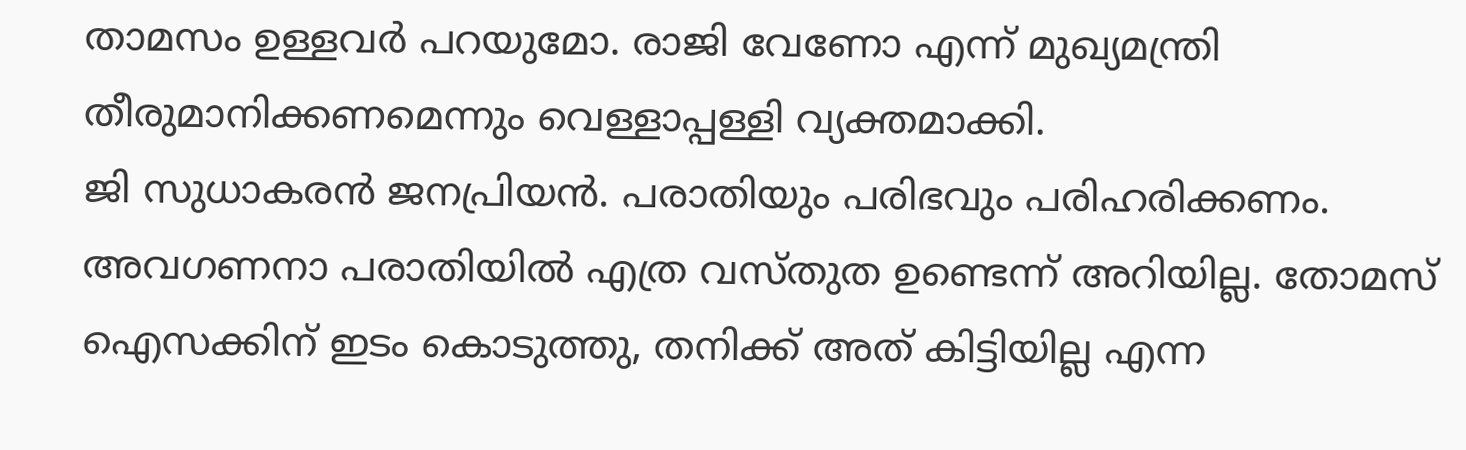താമസം ഉള്ളവർ പറയുമോ. രാജി വേണോ എന്ന് മുഖ്യമന്ത്രി തീരുമാനിക്കണമെന്നും വെള്ളാപ്പള്ളി വ്യക്തമാക്കി.
ജി സുധാകരൻ ജനപ്രിയൻ. പരാതിയും പരിഭവും പരിഹരിക്കണം. അവഗണനാ പരാതിയിൽ എത്ര വസ്തുത ഉണ്ടെന്ന് അറിയില്ല. തോമസ് ഐസക്കിന് ഇടം കൊടുത്തു, തനിക്ക് അത് കിട്ടിയില്ല എന്ന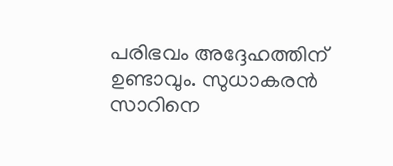പരിഭവം അദ്ദേഹത്തിന് ഉണ്ടാവും. സുധാകരൻ സാറിനെ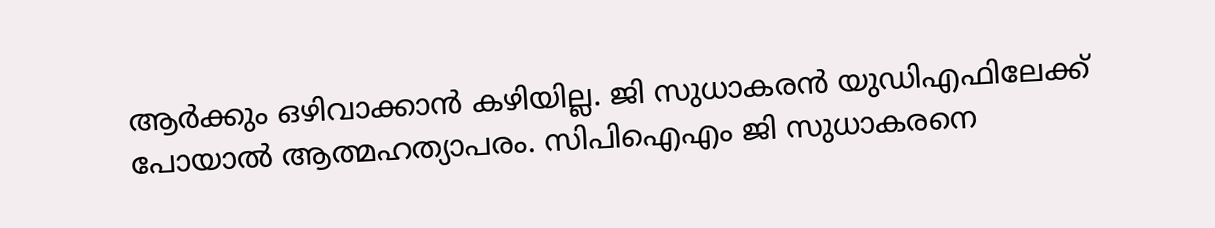ആർക്കും ഒഴിവാക്കാൻ കഴിയില്ല. ജി സുധാകരൻ യുഡിഎഫിലേക്ക് പോയാൽ ആത്മഹത്യാപരം. സിപിഐഎം ജി സുധാകരനെ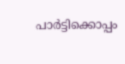പാർട്ടിക്കൊപ്പം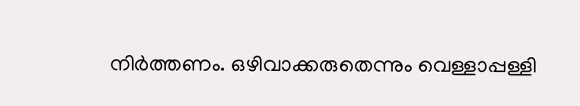നിർത്തണം. ഒഴിവാക്കരുതെന്നും വെള്ളാപ്പള്ളി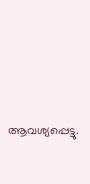ആവശ്യപ്പെട്ടു.